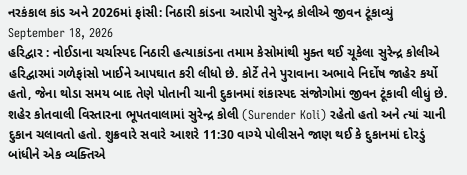નરકંકાલ કાંડ અને 2026માં ફાંસી: નિઠારી કાંડના આરોપી સુરેન્દ્ર કોલીએ જીવન ટૂંકાવ્યું
September 18, 2026
હરિદ્વાર : નોઈડાના ચર્ચાસ્પદ નિઠારી હત્યાકાંડના તમામ કેસોમાંથી મુક્ત થઈ ચૂકેલા સુરેન્દ્ર કોલીએ હરિદ્વારમાં ગળેફાંસો ખાઈને આપઘાત કરી લીધો છે. કોર્ટે તેને પુરાવાના અભાવે નિર્દોષ જાહેર કર્યો હતો, જેના થોડા સમય બાદ તેણે પોતાની ચાની દુકાનમાં શંકાસ્પદ સંજોગોમાં જીવન ટૂંકાવી લીધું છે.
શહેર કોતવાલી વિસ્તારના ભૂપતવાલામાં સુરેન્દ્ર કોલી (Surender Koli) રહેતો હતો અને ત્યાં ચાની દુકાન ચલાવતો હતો. શુક્રવારે સવારે આશરે 11:30 વાગ્યે પોલીસને જાણ થઈ કે દુકાનમાં દોરડું બાંધીને એક વ્યક્તિએ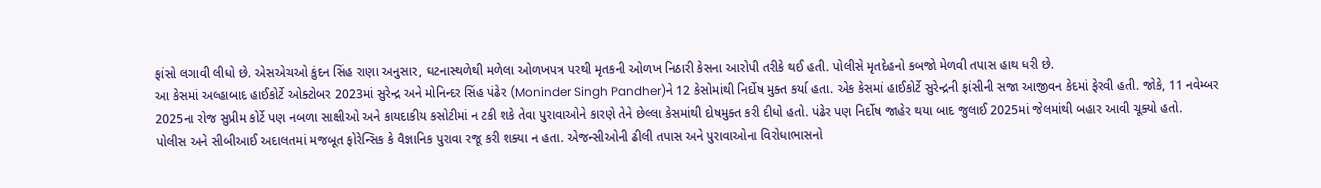ફાંસો લગાવી લીધો છે. એસએચઓ કુંદન સિંહ રાણા અનુસાર, ઘટનાસ્થળેથી મળેલા ઓળખપત્ર પરથી મૃતકની ઓળખ નિઠારી કેસના આરોપી તરીકે થઈ હતી. પોલીસે મૃતદેહનો કબજો મેળવી તપાસ હાથ ધરી છે.
આ કેસમાં અલ્હાબાદ હાઈકોર્ટે ઓક્ટોબર 2023માં સુરેન્દ્ર અને મોનિન્દર સિંહ પંઢેર (Moninder Singh Pandher)ને 12 કેસોમાંથી નિર્દોષ મુક્ત કર્યા હતા. એક કેસમાં હાઈકોર્ટે સુરેન્દ્રની ફાંસીની સજા આજીવન કેદમાં ફેરવી હતી. જોકે, 11 નવેમ્બર 2025ના રોજ સુપ્રીમ કોર્ટે પણ નબળા સાક્ષીઓ અને કાયદાકીય કસોટીમાં ન ટકી શકે તેવા પુરાવાઓને કારણે તેને છેલ્લા કેસમાંથી દોષમુક્ત કરી દીધો હતો. પંઢેર પણ નિર્દોષ જાહેર થયા બાદ જુલાઈ 2025માં જેલમાંથી બહાર આવી ચૂક્યો હતો.
પોલીસ અને સીબીઆઈ અદાલતમાં મજબૂત ફોરેન્સિક કે વૈજ્ઞાનિક પુરાવા રજૂ કરી શક્યા ન હતા. એજન્સીઓની ઢીલી તપાસ અને પુરાવાઓના વિરોધાભાસનો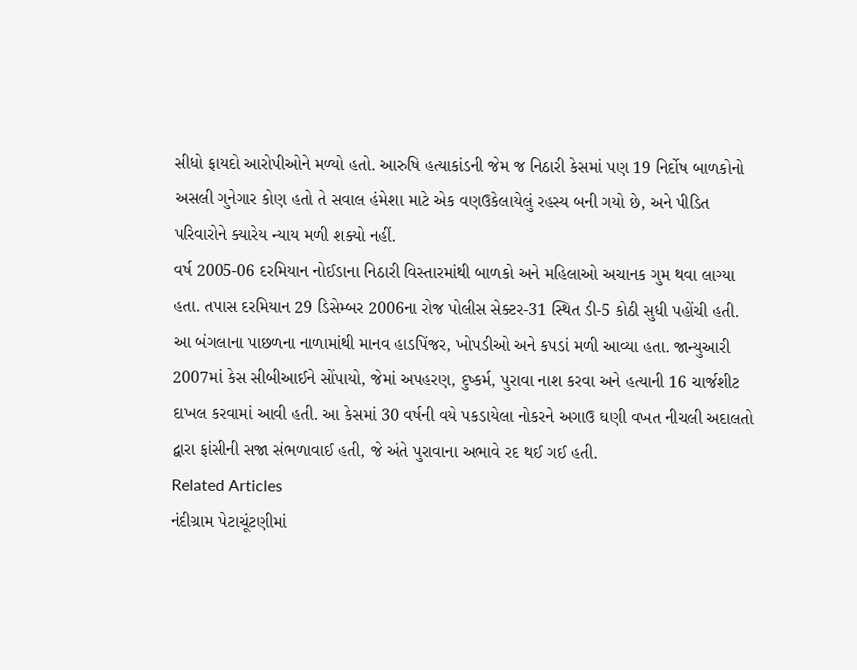સીધો ફાયદો આરોપીઓને મળ્યો હતો. આરુષિ હત્યાકાંડની જેમ જ નિઠારી કેસમાં પણ 19 નિર્દોષ બાળકોનો અસલી ગુનેગાર કોણ હતો તે સવાલ હંમેશા માટે એક વણઉકેલાયેલું રહસ્ય બની ગયો છે, અને પીડિત પરિવારોને ક્યારેય ન્યાય મળી શક્યો નહીં.
વર્ષ 2005-06 દરમિયાન નોઈડાના નિઠારી વિસ્તારમાંથી બાળકો અને મહિલાઓ અચાનક ગુમ થવા લાગ્યા હતા. તપાસ દરમિયાન 29 ડિસેમ્બર 2006ના રોજ પોલીસ સેક્ટર-31 સ્થિત ડી-5 કોઠી સુધી પહોંચી હતી. આ બંગલાના પાછળના નાળામાંથી માનવ હાડપિંજર, ખોપડીઓ અને કપડાં મળી આવ્યા હતા. જાન્યુઆરી 2007માં કેસ સીબીઆઈને સોંપાયો, જેમાં અપહરણ, દુષ્કર્મ, પુરાવા નાશ કરવા અને હત્યાની 16 ચાર્જશીટ દાખલ કરવામાં આવી હતી. આ કેસમાં 30 વર્ષની વયે પકડાયેલા નોકરને અગાઉ ઘણી વખત નીચલી અદાલતો દ્વારા ફાંસીની સજા સંભળાવાઈ હતી, જે અંતે પુરાવાના અભાવે રદ થઈ ગઈ હતી.
Related Articles
નંદીગ્રામ પેટાચૂંટણીમાં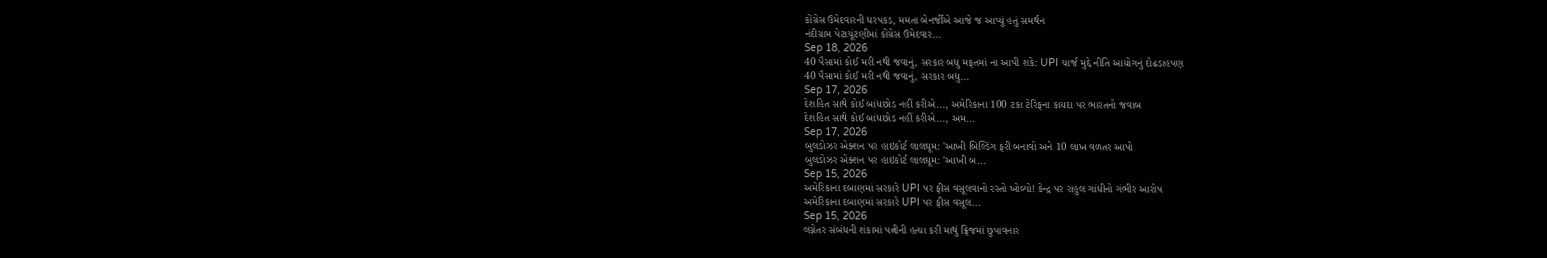કોંગ્રેસ ઉમેદવારની ધરપકડ, મમતા બેનર્જીએ આજે જ આપ્યું હતું સમર્થન
નંદીગ્રામ પેટાચૂંટણીમાં કોંગ્રેસ ઉમેદવાર...
Sep 18, 2026
40 પૈસામાં કોઈ મરી નથી જવાનું, સરકાર બધુ મફતમાં ના આપી શકે: UPI ચાર્જ મુદ્દે નીતિ આયોગનું દોઢડાહપણ
40 પૈસામાં કોઈ મરી નથી જવાનું, સરકાર બધુ...
Sep 17, 2026
દેશહિત સાથે કોઈ બાંધછોડ નહીં કરીએ..., અમેરિકાના 100 ટકા ટેરિફના કાયદા પર ભારતનો જવાબ
દેશહિત સાથે કોઈ બાંધછોડ નહીં કરીએ..., અમ...
Sep 17, 2026
બુલડોઝર એક્શન પર હાઇકોર્ટ લાલઘૂમ: 'આખી બિલ્ડિંગ ફરી બનાવો અને 10 લાખ વળતર આપો
બુલડોઝર એક્શન પર હાઇકોર્ટ લાલઘૂમ: 'આખી બ...
Sep 15, 2026
અમેરિકાના દબાણમાં સરકારે UPI પર ફીસ વસૂલવાનો રસ્તો ખોલ્યો! કેન્દ્ર પર રાહુલ ગાંધીનો ગંભીર આરોપ
અમેરિકાના દબાણમાં સરકારે UPI પર ફીસ વસૂલ...
Sep 15, 2026
લગ્નેતર સંબંધની શંકામાં પત્નીની હત્યા કરી માથું ફ્રિજમાં છુપાવનાર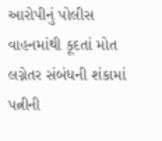આરોપીનું પોલીસ વાહનમાંથી કૂદતાં મોત
લગ્નેતર સંબંધની શંકામાં પત્નીની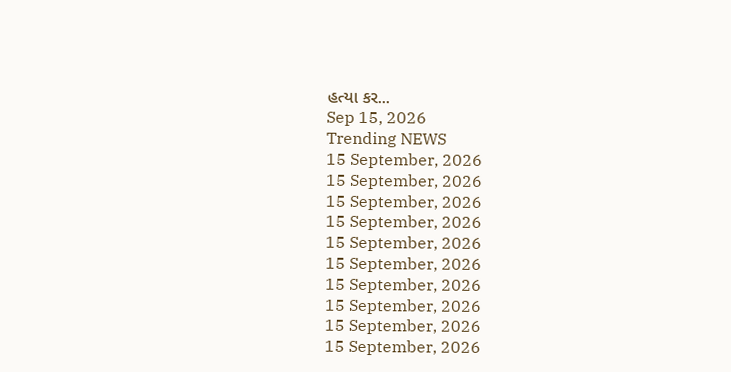હત્યા કર...
Sep 15, 2026
Trending NEWS
15 September, 2026
15 September, 2026
15 September, 2026
15 September, 2026
15 September, 2026
15 September, 2026
15 September, 2026
15 September, 2026
15 September, 2026
15 September, 2026